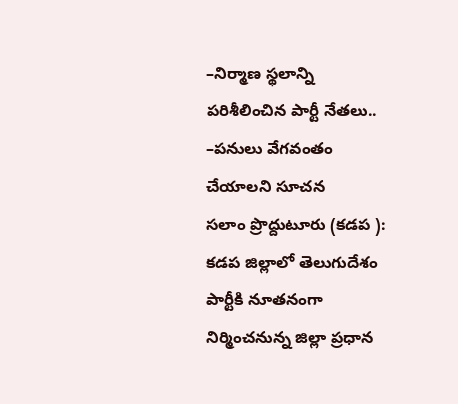–నిర్మాణ స్థలాన్ని పరిశీలించిన పార్టీ నేతలు..
–పనులు వేగవంతం చేయాలని సూచన
సలాం ప్రొద్దుటూరు (కడప ):
కడప జిల్లాలో తెలుగుదేశం పార్టీకి నూతనంగా నిర్మించనున్న జిల్లా ప్రధాన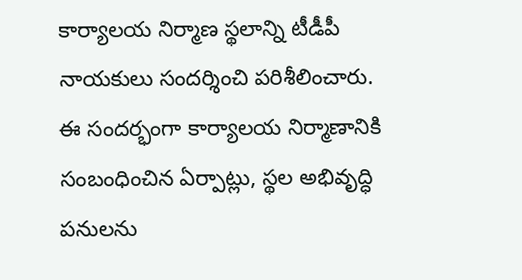కార్యాలయ నిర్మాణ స్థలాన్ని టీడీపీ నాయకులు సందర్శించి పరిశీలించారు.
ఈ సందర్భంగా కార్యాలయ నిర్మాణానికి సంబంధించిన ఏర్పాట్లు, స్థల అభివృద్ధి పనులను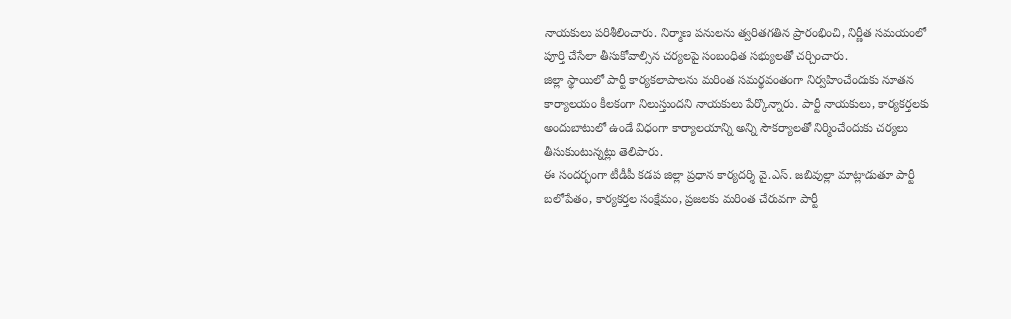నాయకులు పరిశీలించారు. నిర్మాణ పనులను త్వరితగతిన ప్రారంభించి, నిర్ణీత సమయంలో పూర్తి చేసేలా తీసుకోవాల్సిన చర్యలపై సంబంధిత సభ్యులతో చర్చించారు.
జిల్లా స్థాయిలో పార్టీ కార్యకలాపాలను మరింత సమర్థవంతంగా నిర్వహించేందుకు నూతన కార్యాలయం కీలకంగా నిలుస్తుందని నాయకులు పేర్కొన్నారు. పార్టీ నాయకులు, కార్యకర్తలకు అందుబాటులో ఉండే విధంగా కార్యాలయాన్ని అన్ని సౌకర్యాలతో నిర్మించేందుకు చర్యలు తీసుకుంటున్నట్లు తెలిపారు.
ఈ సందర్భంగా టీడీపీ కడప జిల్లా ప్రధాన కార్యదర్శి వై.ఎస్. జబివుల్లా మాట్లాడుతూ పార్టీ బలోపేతం, కార్యకర్తల సంక్షేమం, ప్రజలకు మరింత చేరువగా పార్టీ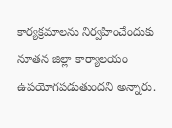కార్యక్రమాలను నిర్వహించేందుకు నూతన జిల్లా కార్యాలయం ఉపయోగపడుతుందని అన్నారు.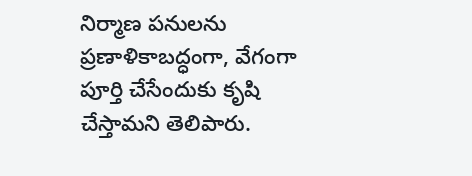నిర్మాణ పనులను ప్రణాళికాబద్ధంగా, వేగంగా పూర్తి చేసేందుకు కృషి చేస్తామని తెలిపారు.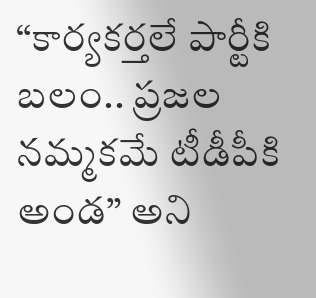“కార్యకర్తలే పార్టీకి బలం.. ప్రజల నమ్మకమే టీడీపీకి అండ” అని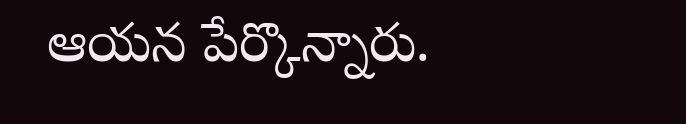ఆయన పేర్కొన్నారు.